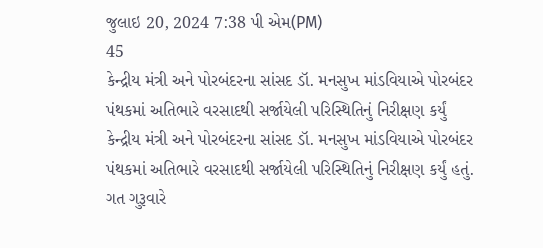જુલાઇ 20, 2024 7:38 પી એમ(PM)
45
કેન્દ્રીય મંત્રી અને પોરબંદરના સાંસદ ડૉ. મનસુખ માંડવિયાએ પોરબંદર પંથકમાં અતિભારે વરસાદથી સર્જાયેલી પરિસ્થિતિનું નિરીક્ષણ કર્યું
કેન્દ્રીય મંત્રી અને પોરબંદરના સાંસદ ડૉ. મનસુખ માંડવિયાએ પોરબંદર પંથકમાં અતિભારે વરસાદથી સર્જાયેલી પરિસ્થિતિનું નિરીક્ષણ કર્યું હતું. ગત ગુરૂવારે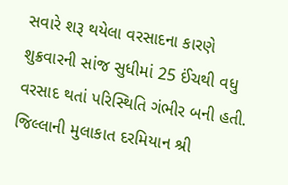સવારે શરૂ થયેલા વરસાદના કારણે શુક્રવારની સાંજ સુધીમાં 25 ઈંચથી વધુ વરસાદ થતાં પરિસ્થિતિ ગંભીર બની હતી. જિલ્લાની મુલાકાત દરમિયાન શ્રી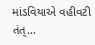માંડવિયાએ વહીવટી તંત્...